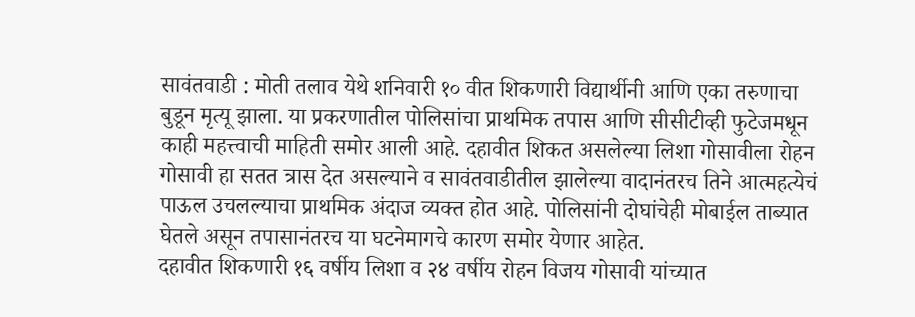सावंतवाडी : मोती तलाव येथे शनिवारी १० वीत शिकणारी विद्यार्थीनी आणि एका तरुणाचा बुडून मृत्यू झाला. या प्रकरणातील पोलिसांचा प्राथमिक तपास आणि सीसीटीव्ही फुटेजमधून काही महत्त्वाची माहिती समोर आली आहे. दहावीत शिकत असलेल्या लिशा गोसावीला रोहन गोसावी हा सतत त्रास देत असल्याने व सावंतवाडीतील झालेल्या वादानंतरच तिने आत्महत्येचं पाऊल उचलल्याचा प्राथमिक अंदाज व्यक्त होत आहे. पोलिसांनी दोघांचेही मोबाईल ताब्यात घेतले असून तपासानंतरच या घटनेमागचे कारण समोर येणार आहेत.
दहावीत शिकणारी १६ वर्षीय लिशा व २४ वर्षीय रोहन विजय गोसावी यांच्यात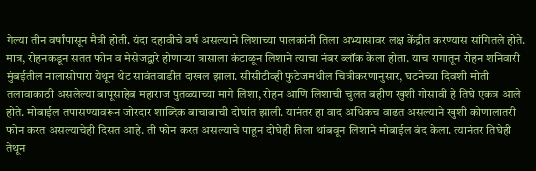गेल्या तीन वर्षांपासून मैत्री होती. यंदा दहावीचे वर्ष असल्याने लिशाच्या पालकांनी तिला अभ्यासावर लक्ष केंद्रीत करण्यास सांगितले होते. मात्र, रोहनकडून सतत फोन व मेसेजद्वारे होणाऱ्या त्रासाला कंटाळून लिशाने त्याचा नंबर ब्लॉक केला होता. याच रागातून रोहन शनिवारी मुंबईतील नालासोपारा येथून थेट सावंतवाडीत दाखल झाला. सीसीटीव्ही फुटेजमधील चित्रीकरणानुसार, घटनेच्या दिवशी मोती तलावाकाठी असलेल्या बापूसाहेब महाराज पुतळ्याच्या मागे लिशा, रोहन आणि लिशाची चुलत बहीण खुशी गोसावी हे तिघे एकत्र आले होते. मोबाईल तपासण्यावरून जोरदार शाब्दिक बाचाबाची दोघांत झाली. यानंतर हा वाद अधिकच वाढत असल्याने खुशी कोणालातरी फोन करत असल्याचेही दिसत आहे. ती फोन करत असल्याचे पाहून दोघेही तिला थांबवून लिशाने मोबाईल बंद केला. त्यानंतर तिघेही तेथून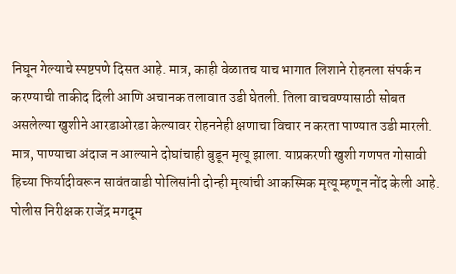निघून गेल्याचे स्पष्टपणे दिसत आहे. मात्र, काही वेळातच याच भागात लिशाने रोहनला संपर्क न करण्याची ताकीद दिली आणि अचानक तलावात उडी घेतली. तिला वाचवण्यासाठी सोबत असलेल्या खुशीने आरडाओरडा केल्यावर रोहननेही क्षणाचा विचार न करता पाण्यात उडी मारली. मात्र, पाण्याचा अंदाज न आल्याने दोघांचाही बुडून मृत्यू झाला. याप्रकरणी खुशी गणपत गोसावी हिच्या फिर्यादीवरून सावंतवाडी पोलिसांनी दोन्ही मृत्यांची आकस्मिक मृत्यू म्हणून नोंद केली आहे. पोलीस निरीक्षक राजेंद्र मगदूम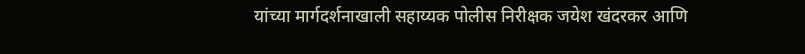यांच्या मार्गदर्शनाखाली सहाय्यक पोलीस निरीक्षक जयेश खंदरकर आणि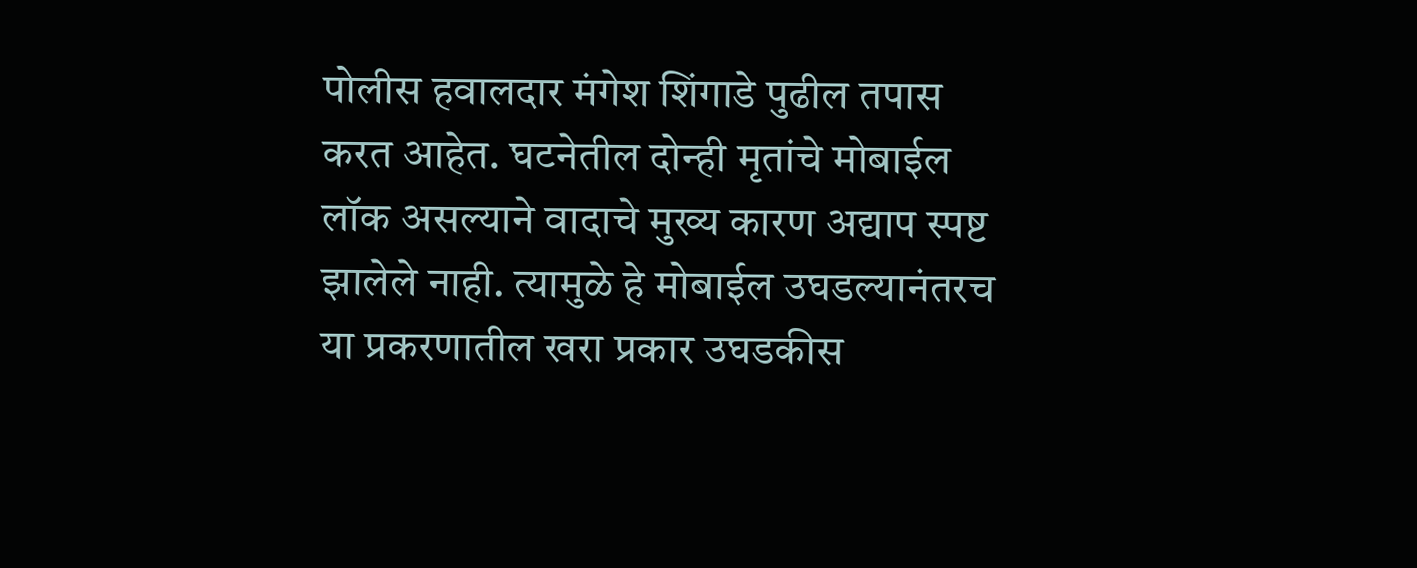पोलीस हवालदार मंगेश शिंगाडे पुढील तपास करत आहेत. घटनेतील दोन्ही मृतांचे मोबाईल लॉक असल्याने वादाचे मुख्य कारण अद्याप स्पष्ट झालेले नाही. त्यामुळे हे मोबाईल उघडल्यानंतरच या प्रकरणातील खरा प्रकार उघडकीस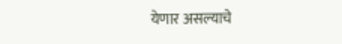येणार असल्याचे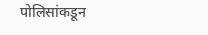पोलिसांकडून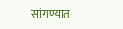सांगण्यात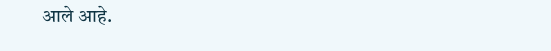आले आहे.